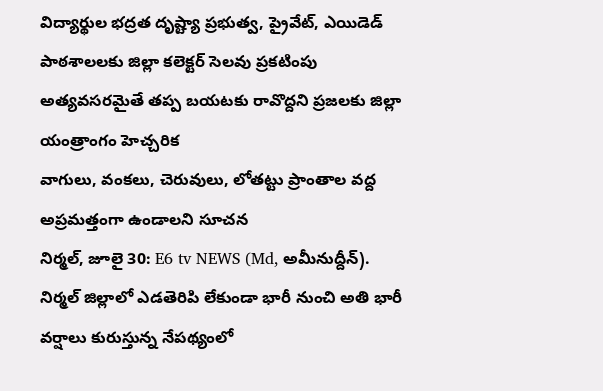విద్యార్థుల భద్రత దృష్ట్యా ప్రభుత్వ, ప్రైవేట్, ఎయిడెడ్ పాఠశాలలకు జిల్లా కలెక్టర్ సెలవు ప్రకటింపు
అత్యవసరమైతే తప్ప బయటకు రావొద్దని ప్రజలకు జిల్లా యంత్రాంగం హెచ్చరిక
వాగులు, వంకలు, చెరువులు, లోతట్టు ప్రాంతాల వద్ద అప్రమత్తంగా ఉండాలని సూచన
నిర్మల్, జూలై 30: E6 tv NEWS (Md, అమీనుద్దీన్).
నిర్మల్ జిల్లాలో ఎడతెరిపి లేకుండా భారీ నుంచి అతి భారీ వర్షాలు కురుస్తున్న నేపథ్యంలో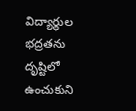విద్యార్థుల భద్రతను దృష్టిలో ఉంచుకుని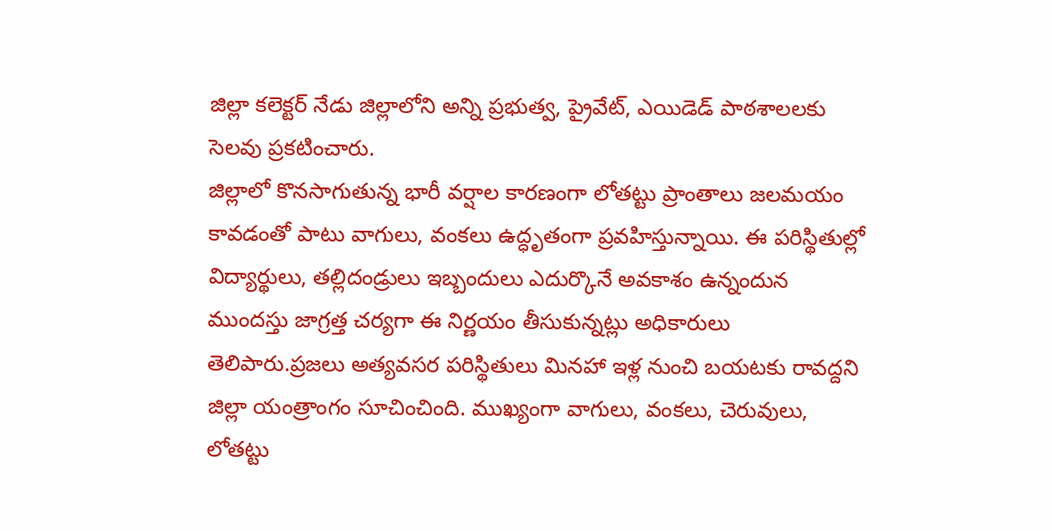జిల్లా కలెక్టర్ నేడు జిల్లాలోని అన్ని ప్రభుత్వ, ప్రైవేట్, ఎయిడెడ్ పాఠశాలలకు సెలవు ప్రకటించారు.
జిల్లాలో కొనసాగుతున్న భారీ వర్షాల కారణంగా లోతట్టు ప్రాంతాలు జలమయం కావడంతో పాటు వాగులు, వంకలు ఉద్ధృతంగా ప్రవహిస్తున్నాయి. ఈ పరిస్థితుల్లో విద్యార్థులు, తల్లిదండ్రులు ఇబ్బందులు ఎదుర్కొనే అవకాశం ఉన్నందున ముందస్తు జాగ్రత్త చర్యగా ఈ నిర్ణయం తీసుకున్నట్లు అధికారులు తెలిపారు.ప్రజలు అత్యవసర పరిస్థితులు మినహా ఇళ్ల నుంచి బయటకు రావద్దని జిల్లా యంత్రాంగం సూచించింది. ముఖ్యంగా వాగులు, వంకలు, చెరువులు, లోతట్టు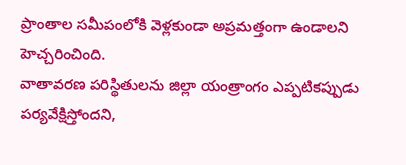ప్రాంతాల సమీపంలోకి వెళ్లకుండా అప్రమత్తంగా ఉండాలని హెచ్చరించింది.
వాతావరణ పరిస్థితులను జిల్లా యంత్రాంగం ఎప్పటికప్పుడు పర్యవేక్షిస్తోందని,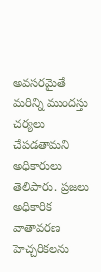అవసరమైతే మరిన్ని ముందస్తు చర్యలు చేపడతామని అధికారులు తెలిపారు. ప్రజలు అధికారిక వాతావరణ హెచ్చరికలను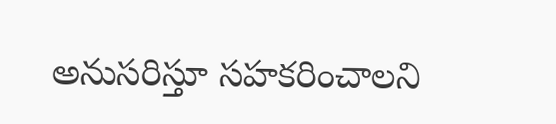అనుసరిస్తూ సహకరించాలని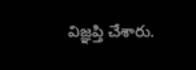విజ్ఞప్తి చేశారు.